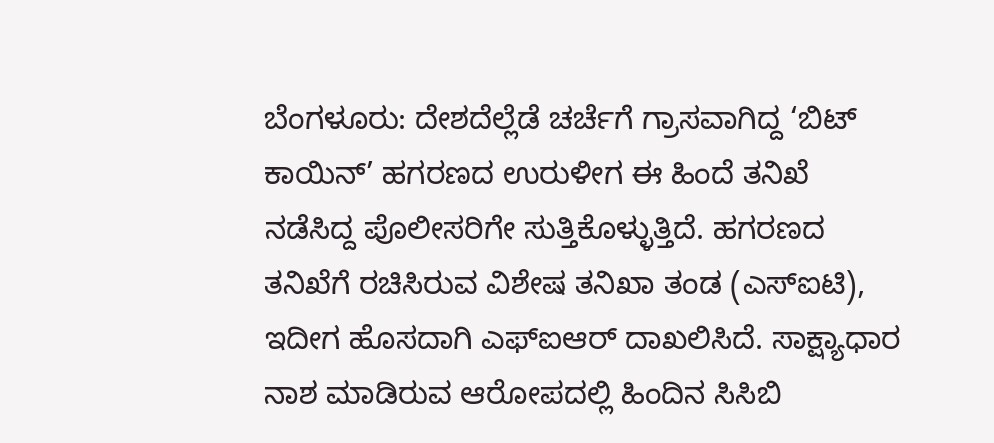ಬೆಂಗಳೂರು: ದೇಶದೆಲ್ಲೆಡೆ ಚರ್ಚೆಗೆ ಗ್ರಾಸವಾಗಿದ್ದ ‘ಬಿಟ್ ಕಾಯಿನ್’ ಹಗರಣದ ಉರುಳೀಗ ಈ ಹಿಂದೆ ತನಿಖೆ ನಡೆಸಿದ್ದ ಪೊಲೀಸರಿಗೇ ಸುತ್ತಿಕೊಳ್ಳುತ್ತಿದೆ. ಹಗರಣದ ತನಿಖೆಗೆ ರಚಿಸಿರುವ ವಿಶೇಷ ತನಿಖಾ ತಂಡ (ಎಸ್ಐಟಿ), ಇದೀಗ ಹೊಸದಾಗಿ ಎಫ್ಐಆರ್ ದಾಖಲಿಸಿದೆ. ಸಾಕ್ಷ್ಯಾಧಾರ ನಾಶ ಮಾಡಿರುವ ಆರೋಪದಲ್ಲಿ ಹಿಂದಿನ ಸಿಸಿಬಿ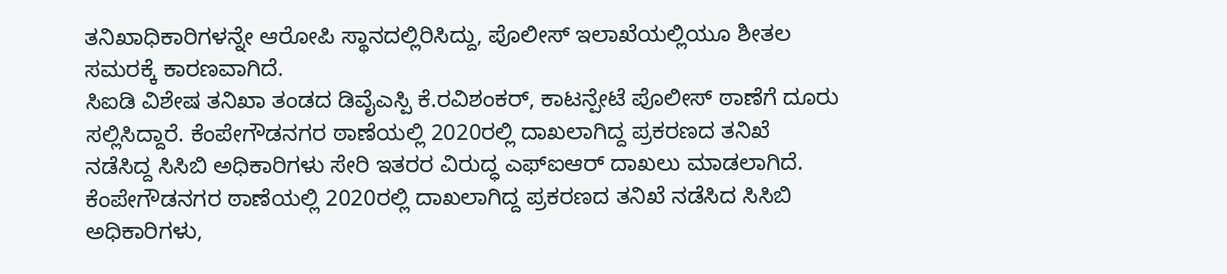ತನಿಖಾಧಿಕಾರಿಗಳನ್ನೇ ಆರೋಪಿ ಸ್ಥಾನದಲ್ಲಿರಿಸಿದ್ದು, ಪೊಲೀಸ್ ಇಲಾಖೆಯಲ್ಲಿಯೂ ಶೀತಲ ಸಮರಕ್ಕೆ ಕಾರಣವಾಗಿದೆ.
ಸಿಐಡಿ ವಿಶೇಷ ತನಿಖಾ ತಂಡದ ಡಿವೈಎಸ್ಪಿ ಕೆ.ರವಿಶಂಕರ್, ಕಾಟನ್ಪೇಟೆ ಪೊಲೀಸ್ ಠಾಣೆಗೆ ದೂರು ಸಲ್ಲಿಸಿದ್ದಾರೆ. ಕೆಂಪೇಗೌಡನಗರ ಠಾಣೆಯಲ್ಲಿ 2020ರಲ್ಲಿ ದಾಖಲಾಗಿದ್ದ ಪ್ರಕರಣದ ತನಿಖೆ ನಡೆಸಿದ್ದ ಸಿಸಿಬಿ ಅಧಿಕಾರಿಗಳು ಸೇರಿ ಇತರರ ವಿರುದ್ಧ ಎಫ್ಐಆರ್ ದಾಖಲು ಮಾಡಲಾಗಿದೆ. ಕೆಂಪೇಗೌಡನಗರ ಠಾಣೆಯಲ್ಲಿ 2020ರಲ್ಲಿ ದಾಖಲಾಗಿದ್ದ ಪ್ರಕರಣದ ತನಿಖೆ ನಡೆಸಿದ ಸಿಸಿಬಿ ಅಧಿಕಾರಿಗಳು,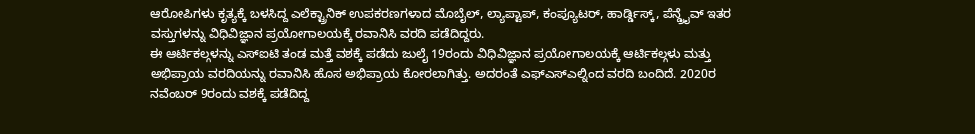ಆರೋಪಿಗಳು ಕೃತ್ಯಕ್ಕೆ ಬಳಸಿದ್ದ ಎಲೆಕ್ಟ್ರಾನಿಕ್ ಉಪಕರಣಗಳಾದ ಮೊಬೈಲ್, ಲ್ಯಾಪ್ಟಾಪ್, ಕಂಪ್ಯೂಟರ್, ಹಾರ್ಡ್ಡಿಸ್ಕ್, ಪೆನ್ಡ್ರೖೆವ್ ಇತರ ವಸ್ತುಗಳನ್ನು ವಿಧಿವಿಜ್ಞಾನ ಪ್ರಯೋಗಾಲಯಕ್ಕೆ ರವಾನಿಸಿ ವರದಿ ಪಡೆದಿದ್ದರು.
ಈ ಆರ್ಟಿಕಲ್ಗಳನ್ನು ಎಸ್ಐಟಿ ತಂಡ ಮತ್ತೆ ವಶಕ್ಕೆ ಪಡೆದು ಜುಲೈ 19ರಂದು ವಿಧಿವಿಜ್ಞಾನ ಪ್ರಯೋಗಾಲಯಕ್ಕೆ ಆರ್ಟಿಕಲ್ಗಳು ಮತ್ತು ಅಭಿಪ್ರಾಯ ವರದಿಯನ್ನು ರವಾನಿಸಿ ಹೊಸ ಅಭಿಪ್ರಾಯ ಕೋರಲಾಗಿತ್ತು. ಅದರಂತೆ ಎಫ್ಎಸ್ಎಲ್ನಿಂದ ವರದಿ ಬಂದಿದೆ. 2020ರ ನವೆಂಬರ್ 9ರಂದು ವಶಕ್ಕೆ ಪಡೆದಿದ್ದ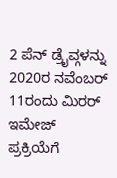2 ಪೆನ್ ಡ್ರೖೆವ್ಗಳನ್ನು 2020ರ ನವೆಂಬರ್ 11ರಂದು ಮಿರರ್ ಇಮೇಜ್ ಪ್ರಕ್ರಿಯೆಗೆ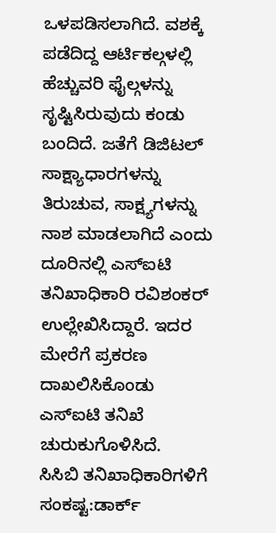ಒಳಪಡಿಸಲಾಗಿದೆ. ವಶಕ್ಕೆ ಪಡೆದಿದ್ದ ಆರ್ಟಿಕಲ್ಗಳಲ್ಲಿ ಹೆಚ್ಚುವರಿ ಫೈಲ್ಗಳನ್ನು ಸೃಷ್ಟಿಸಿರುವುದು ಕಂಡು ಬಂದಿದೆ. ಜತೆಗೆ ಡಿಜಿಟಲ್ ಸಾಕ್ಷ್ಯಾಧಾರಗಳನ್ನು ತಿರುಚುವ, ಸಾಕ್ಷ್ಯಗಳನ್ನು ನಾಶ ಮಾಡಲಾಗಿದೆ ಎಂದು ದೂರಿನಲ್ಲಿ ಎಸ್ಐಟಿ ತನಿಖಾಧಿಕಾರಿ ರವಿಶಂಕರ್ ಉಲ್ಲೇಖಿಸಿದ್ದಾರೆ. ಇದರ ಮೇರೆಗೆ ಪ್ರಕರಣ ದಾಖಲಿಸಿಕೊಂಡು ಎಸ್ಐಟಿ ತನಿಖೆ ಚುರುಕುಗೊಳಿಸಿದೆ.
ಸಿಸಿಬಿ ತನಿಖಾಧಿಕಾರಿಗಳಿಗೆ ಸಂಕಷ್ಟ:ಡಾರ್ಕ್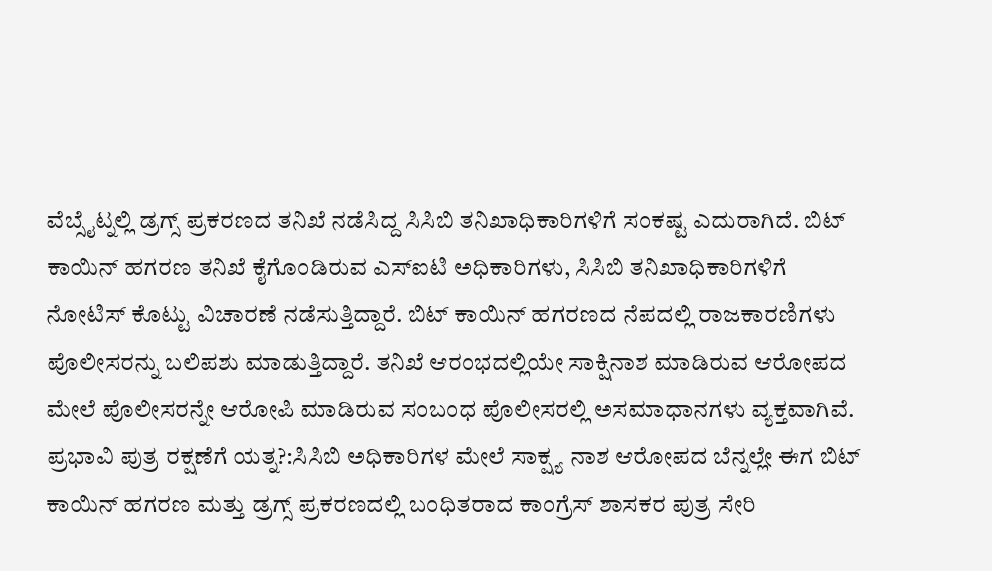ವೆಬ್ಸೈಟ್ನಲ್ಲಿ ಡ್ರಗ್ಸ್ ಪ್ರಕರಣದ ತನಿಖೆ ನಡೆಸಿದ್ದ ಸಿಸಿಬಿ ತನಿಖಾಧಿಕಾರಿಗಳಿಗೆ ಸಂಕಷ್ಟ ಎದುರಾಗಿದೆ. ಬಿಟ್ ಕಾಯಿನ್ ಹಗರಣ ತನಿಖೆ ಕೈಗೊಂಡಿರುವ ಎಸ್ಐಟಿ ಅಧಿಕಾರಿಗಳು, ಸಿಸಿಬಿ ತನಿಖಾಧಿಕಾರಿಗಳಿಗೆ ನೋಟಿಸ್ ಕೊಟ್ಟು ವಿಚಾರಣೆ ನಡೆಸುತ್ತಿದ್ದಾರೆ. ಬಿಟ್ ಕಾಯಿನ್ ಹಗರಣದ ನೆಪದಲ್ಲಿ ರಾಜಕಾರಣಿಗಳು ಪೊಲೀಸರನ್ನು ಬಲಿಪಶು ಮಾಡುತ್ತಿದ್ದಾರೆ. ತನಿಖೆ ಆರಂಭದಲ್ಲಿಯೇ ಸಾಕ್ಷಿನಾಶ ಮಾಡಿರುವ ಆರೋಪದ ಮೇಲೆ ಪೊಲೀಸರನ್ನೇ ಆರೋಪಿ ಮಾಡಿರುವ ಸಂಬಂಧ ಪೊಲೀಸರಲ್ಲಿ ಅಸಮಾಧಾನಗಳು ವ್ಯಕ್ತವಾಗಿವೆ.
ಪ್ರಭಾವಿ ಪುತ್ರ ರಕ್ಷಣೆಗೆ ಯತ್ನ?:ಸಿಸಿಬಿ ಅಧಿಕಾರಿಗಳ ಮೇಲೆ ಸಾಕ್ಷ್ಯ ನಾಶ ಆರೋಪದ ಬೆನ್ನಲ್ಲೇ ಈಗ ಬಿಟ್ ಕಾಯಿನ್ ಹಗರಣ ಮತ್ತು ಡ್ರಗ್ಸ್ ಪ್ರಕರಣದಲ್ಲಿ ಬಂಧಿತರಾದ ಕಾಂಗ್ರೆಸ್ ಶಾಸಕರ ಪುತ್ರ ಸೇರಿ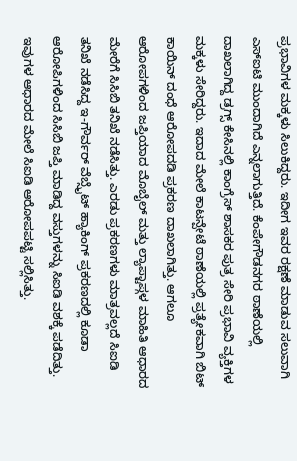ಪ್ರಭಾವಿಗಳ ಮಕ್ಕಳು ಸಿಲುಕಿದ್ದರು. ಇದೀಗ ಇವರ ರಕ್ಷಣೆ ಮಾಡುವ ಸಲುವಾಗಿ ಎಸ್ಐಟಿ ಮುಂದಾಗಿದೆ ಎನ್ನಲಾಗುತ್ತಿದೆ. ಕೆಂಪೇಗೌಡನಗರ ಠಾಣೆಯಲ್ಲಿ ದಾಖಲಾಗಿದ್ದ ಡ್ರಗ್ಸ್ ಕೇಸಿನಲ್ಲಿ ಕಾಂಗ್ರೆಸ್ ಶಾಸಕರ ಪುತ್ರ ಸೇರಿ ಪ್ರಭಾವಿ ವ್ಯಕ್ತಿಗಳ ಮಕ್ಕಳು ಸೇರಿದ್ದರು. ಇದಾದ ಮೇಲೆ ಕಾಟನ್ಪೇಟೆ ಠಾಣೆಯಲ್ಲಿ ಪ್ರತ್ಯೇಕವಾಗಿ ಬಿಟ್ ಕಾಯಿನ್ ದಂಧೆ ಆರೋಪದಡಿ ಪ್ರಕರಣ ದಾಖಲಾಗಿತ್ತು. ಆಗಲೂ ಆರೋಪಗಳಿಂದ ಜಪ್ತಿಯಾದ ಮೊಬೈಲ್ ಮತ್ತು ಲ್ಯಾಪ್ಟಾಪ್ಗಳ ಮಾಹಿತಿ ಆಧಾರದ ಮೇರೆಗೆ ಸಿಸಿಬಿ ತನಿಖೆ ನಡೆಸಿತ್ತು. ಎರಡು ಪ್ರಕರಣಗಳು ಮಾತ್ರವಲ್ಲದೆ ಸಿಐಡಿ ತನಿಖೆ ನಡೆಸಿದ್ದ ಇ-ಗೌರ್ವರ್ ವೆಬ್ಸೈಟ್ ಹ್ಯಾಕಿಂಗ್ ಪ್ರಕರಣದಲ್ಲಿ ಕೂಡಾ ಆರೋಪಿಗಳಿಂದ ಸಿಸಿಬಿ ಜಪ್ತಿ ಮಾಡಿದ್ದ ವಸ್ತುಗಳನ್ನು ಸಿಐಡಿ ವಶಕ್ಕೆ ಪಡೆದಿತ್ತು. ಇವುಗಳ ಆಧಾರದ ಮೇಲೆ ಸಿಐಡಿ ಆರೋಪಪಟ್ಟಿ ಸಲ್ಲಿಸಿತ್ತು.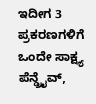ಇದೀಗ 3 ಪ್ರಕರಣಗಳಿಗೆ ಒಂದೇ ಸಾಕ್ಷ್ಯ ಪೆನ್ಡ್ರೖೆವ್,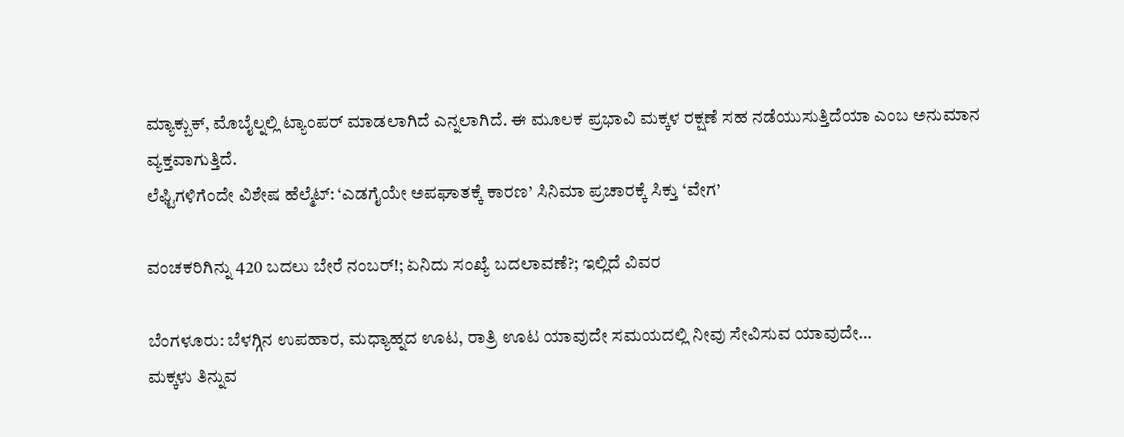ಮ್ಯಾಕ್ಬುಕ್, ಮೊಬೈಲ್ನಲ್ಲಿ ಟ್ಯಾಂಪರ್ ಮಾಡಲಾಗಿದೆ ಎನ್ನಲಾಗಿದೆ. ಈ ಮೂಲಕ ಪ್ರಭಾವಿ ಮಕ್ಕಳ ರಕ್ಷಣೆ ಸಹ ನಡೆಯುಸುತ್ತಿದೆಯಾ ಎಂಬ ಅನುಮಾನ ವ್ಯಕ್ತವಾಗುತ್ತಿದೆ.
ಲೆಫ್ಟಿಗಳಿಗೆಂದೇ ವಿಶೇಷ ಹೆಲ್ಮೆಟ್: ‘ಎಡಗೈಯೇ ಅಪಘಾತಕ್ಕೆ ಕಾರಣ’ ಸಿನಿಮಾ ಪ್ರಚಾರಕ್ಕೆ ಸಿಕ್ತು ‘ವೇಗ’

ವಂಚಕರಿಗಿನ್ನು 420 ಬದಲು ಬೇರೆ ನಂಬರ್!; ಏನಿದು ಸಂಖ್ಯೆ ಬದಲಾವಣೆ?; ಇಲ್ಲಿದೆ ವಿವರ

ಬೆಂಗಳೂರು: ಬೆಳಗ್ಗಿನ ಉಪಹಾರ, ಮಧ್ಯಾಹ್ನದ ಊಟ, ರಾತ್ರಿ ಊಟ ಯಾವುದೇ ಸಮಯದಲ್ಲಿ ನೀವು ಸೇವಿಸುವ ಯಾವುದೇ…
ಮಕ್ಕಳು ತಿನ್ನುವ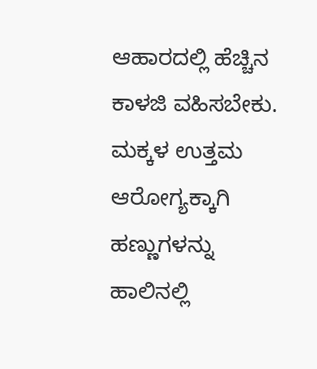ಆಹಾರದಲ್ಲಿ ಹೆಚ್ಚಿನ ಕಾಳಜಿ ವಹಿಸಬೇಕು. ಮಕ್ಕಳ ಉತ್ತಮ ಆರೋಗ್ಯಕ್ಕಾಗಿ ಹಣ್ಣುಗಳನ್ನು ಹಾಲಿನಲ್ಲಿ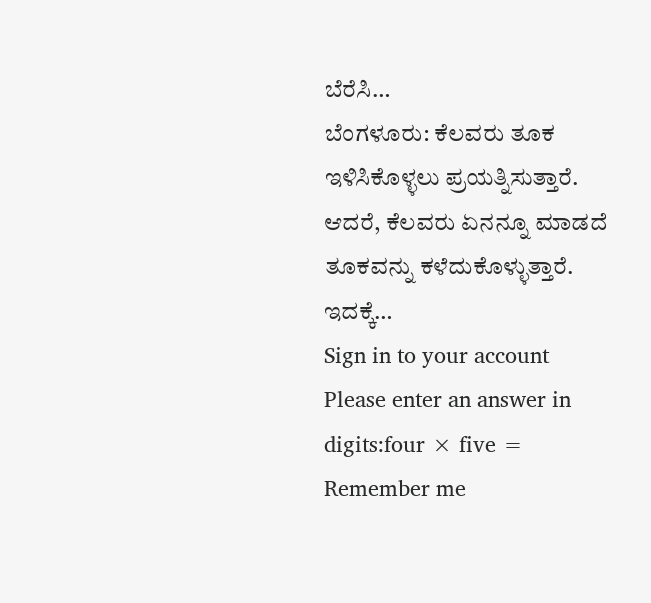ಬೆರೆಸಿ…
ಬೆಂಗಳೂರು: ಕೆಲವರು ತೂಕ ಇಳಿಸಿಕೊಳ್ಳಲು ಪ್ರಯತ್ನಿಸುತ್ತಾರೆ. ಆದರೆ, ಕೆಲವರು ಏನನ್ನೂ ಮಾಡದೆ ತೂಕವನ್ನು ಕಳೆದುಕೊಳ್ಳುತ್ತಾರೆ. ಇದಕ್ಕೆ…
Sign in to your account
Please enter an answer in digits:four × five =
Remember me